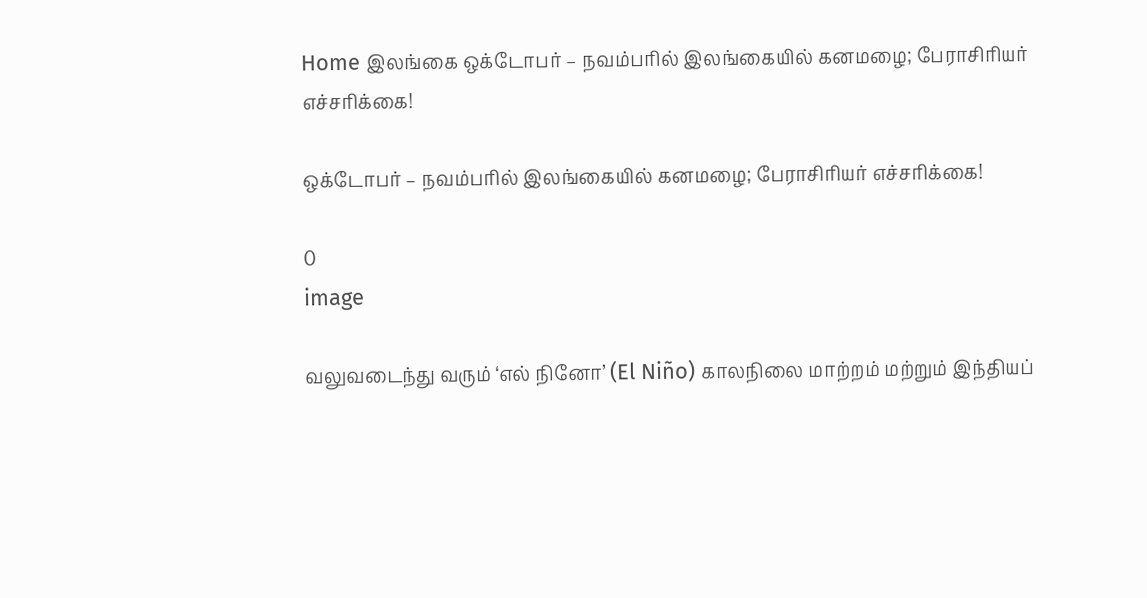Home இலங்கை ஒக்டோபர் – நவம்பரில் இலங்கையில் கனமழை; பேராசிரியர் எச்சரிக்கை!

ஒக்டோபர் – நவம்பரில் இலங்கையில் கனமழை; பேராசிரியர் எச்சரிக்கை!

0
image

வலுவடைந்து வரும் ‘எல் நினோ’ (El Niño) காலநிலை மாற்றம் மற்றும் இந்தியப்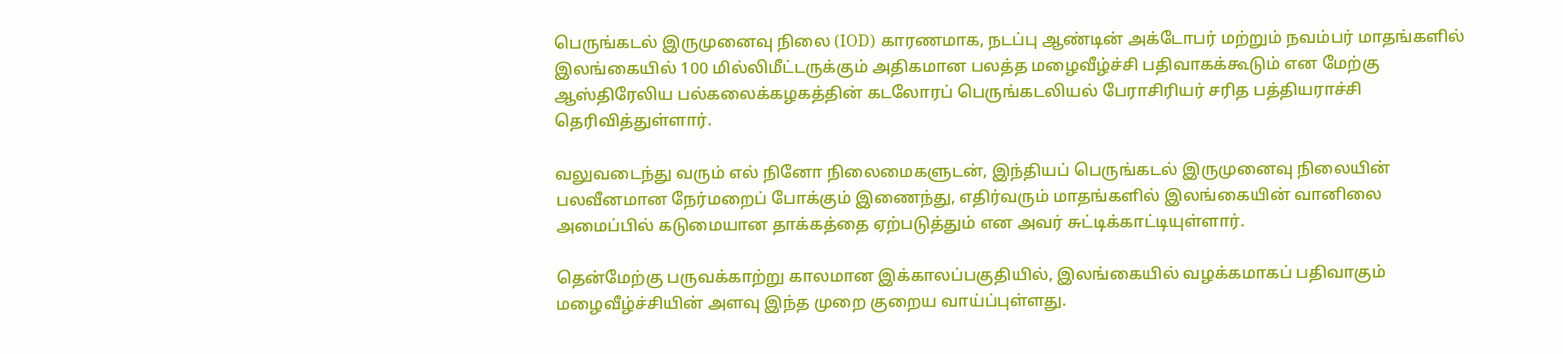பெருங்கடல் இருமுனைவு நிலை (IOD) காரணமாக, நடப்பு ஆண்டின் அக்டோபர் மற்றும் நவம்பர் மாதங்களில் இலங்கையில் 100 மில்லிமீட்டருக்கும் அதிகமான பலத்த மழைவீழ்ச்சி பதிவாகக்கூடும் என மேற்கு ஆஸ்திரேலிய பல்கலைக்கழகத்தின் கடலோரப் பெருங்கடலியல் பேராசிரியர் சரித பத்தியராச்சி தெரிவித்துள்ளார்.

வலுவடைந்து வரும் எல் நினோ நிலைமைகளுடன், இந்தியப் பெருங்கடல் இருமுனைவு நிலையின் பலவீனமான நேர்மறைப் போக்கும் இணைந்து, எதிர்வரும் மாதங்களில் இலங்கையின் வானிலை அமைப்பில் கடுமையான தாக்கத்தை ஏற்படுத்தும் என அவர் சுட்டிக்காட்டியுள்ளார்.

தென்மேற்கு பருவக்காற்று காலமான இக்காலப்பகுதியில், இலங்கையில் வழக்கமாகப் பதிவாகும் மழைவீழ்ச்சியின் அளவு இந்த முறை குறைய வாய்ப்புள்ளது.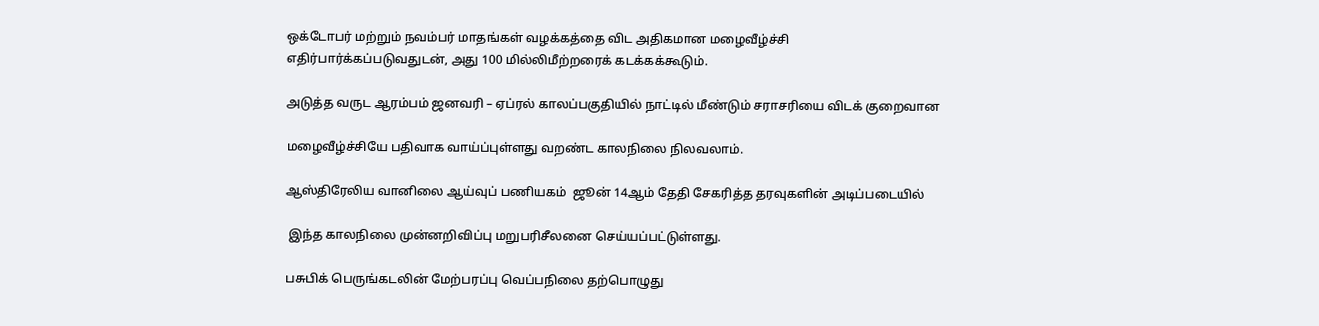ஒக்டோபர் மற்றும் நவம்பர் மாதங்கள் வழக்கத்தை விட அதிகமான மழைவீழ்ச்சி எதிர்பார்க்கப்படுவதுடன், அது 100 மில்லிமீற்றரைக் கடக்கக்கூடும்.

அடுத்த வருட ஆரம்பம் ஜனவரி – ஏப்ரல் காலப்பகுதியில் நாட்டில் மீண்டும் சராசரியை விடக் குறைவான

மழைவீழ்ச்சியே பதிவாக வாய்ப்புள்ளது வறண்ட காலநிலை நிலவலாம்.

ஆஸ்திரேலிய வானிலை ஆய்வுப் பணியகம்  ஜூன் 14ஆம் தேதி சேகரித்த தரவுகளின் அடிப்படையில்

 இந்த காலநிலை முன்னறிவிப்பு மறுபரிசீலனை செய்யப்பட்டுள்ளது.

பசுபிக் பெருங்கடலின் மேற்பரப்பு வெப்பநிலை தற்பொழுது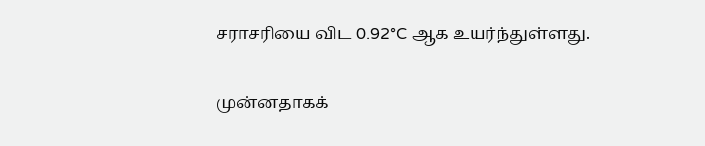சராசரியை விட 0.92°C ஆக உயர்ந்துள்ளது.

முன்னதாகக்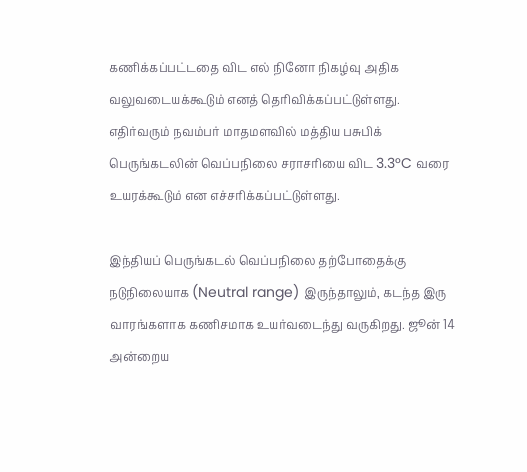கணிக்கப்பட்டதை விட எல் நினோ நிகழ்வு அதிக வலுவடையக்கூடும் எனத் தெரிவிக்கப்பட்டுள்ளது. எதிர்வரும் நவம்பர் மாதமளவில் மத்திய பசுபிக் பெருங்கடலின் வெப்பநிலை சராசரியை விட 3.3°C வரை உயரக்கூடும் என எச்சரிக்கப்பட்டுள்ளது.

இந்தியப் பெருங்கடல் வெப்பநிலை தற்போதைக்கு நடுநிலையாக (Neutral range) இருந்தாலும், கடந்த இரு வாரங்களாக கணிசமாக உயர்வடைந்து வருகிறது. ஜூன் 14 அன்றைய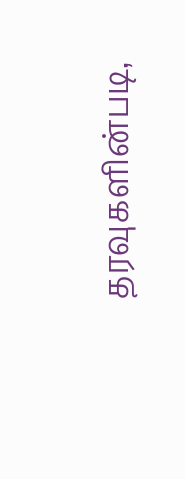தரவுகளின்படி,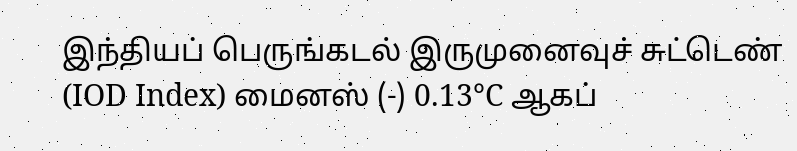இந்தியப் பெருங்கடல் இருமுனைவுச் சுட்டெண் (IOD Index) மைனஸ் (-) 0.13°C ஆகப்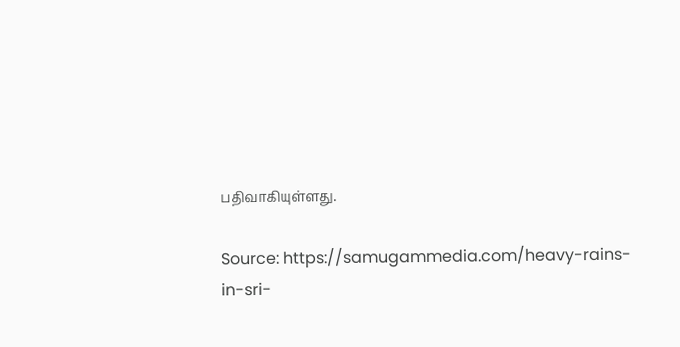பதிவாகியுள்ளது.

Source: https://samugammedia.com/heavy-rains-in-sri-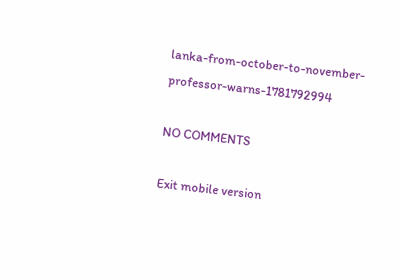lanka-from-october-to-november-professor-warns-1781792994

NO COMMENTS

Exit mobile version